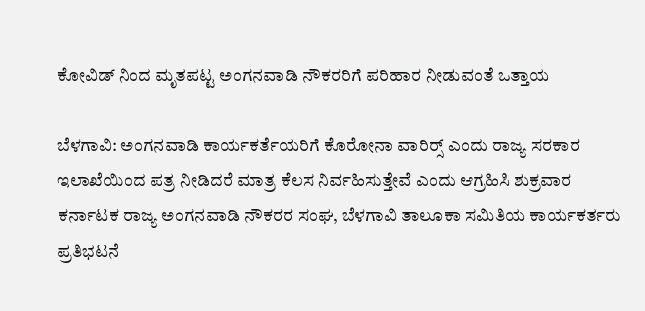ಕೋವಿಡ್ ನಿಂದ ಮೃತಪಟ್ಟ ಅಂಗನವಾಡಿ ನೌಕರರಿಗೆ ಪರಿಹಾರ ನೀಡುವಂತೆ ಒತ್ತಾಯ

ಬೆಳಗಾವಿ: ಅಂಗನವಾಡಿ ಕಾರ್ಯಕರ್ತೆಯರಿಗೆ ಕೊರೋನಾ ವಾರಿರ‍್ಸ್ ಎಂದು ರಾಜ್ಯ ಸರಕಾರ ಇಲಾಖೆಯಿಂದ ಪತ್ರ ನೀಡಿದರೆ ಮಾತ್ರ ಕೆಲಸ ನಿರ್ವಹಿಸುತ್ತೇವೆ ಎಂದು ಆಗ್ರಹಿಸಿ ಶುಕ್ರವಾರ ಕರ್ನಾಟಕ ರಾಜ್ಯ ಅಂಗನವಾಡಿ ನೌಕರರ ಸಂಘ, ಬೆಳಗಾವಿ ತಾಲೂಕಾ ಸಮಿತಿಯ ಕಾರ್ಯಕರ್ತರು ಪ್ರತಿಭಟನೆ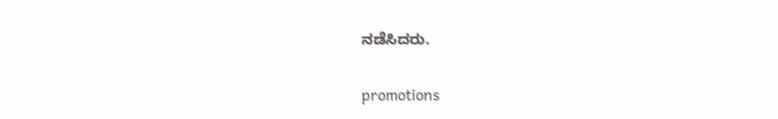ನಡೆಸಿದರು.

promotions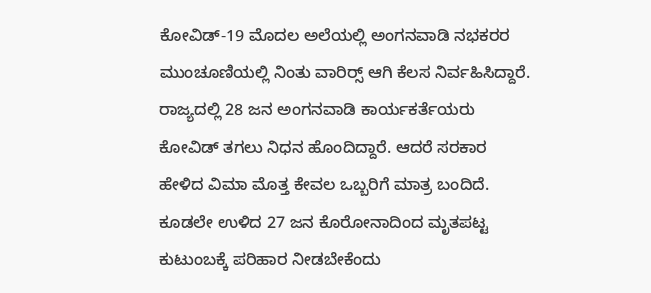ಕೋವಿಡ್-19 ಮೊದಲ ಅಲೆಯಲ್ಲಿ ಅಂಗನವಾಡಿ ನಭಕರರ ಮುಂಚೂಣಿಯಲ್ಲಿ ನಿಂತು ವಾರಿರ‍್ಸ್ ಆಗಿ ಕೆಲಸ ನಿರ್ವಹಿಸಿದ್ದಾರೆ. ರಾಜ್ಯದಲ್ಲಿ 28 ಜನ ಅಂಗನವಾಡಿ ಕಾರ್ಯಕರ್ತೆಯರು ಕೋವಿಡ್ ತಗಲು ನಿಧನ ಹೊಂದಿದ್ದಾರೆ. ಆದರೆ ಸರಕಾರ ಹೇಳಿದ ವಿಮಾ ಮೊತ್ತ ಕೇವಲ ಒಬ್ಬರಿಗೆ ಮಾತ್ರ ಬಂದಿದೆ. ಕೂಡಲೇ ಉಳಿದ 27 ಜನ ಕೊರೋನಾದಿಂದ ಮೃತಪಟ್ಟ ಕುಟುಂಬಕ್ಕೆ ಪರಿಹಾರ ನೀಡಬೇಕೆಂದು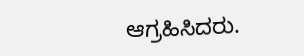ಆಗ್ರಹಿಸಿದರು.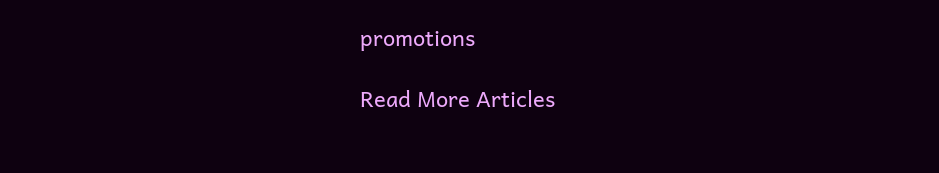promotions

Read More Articles